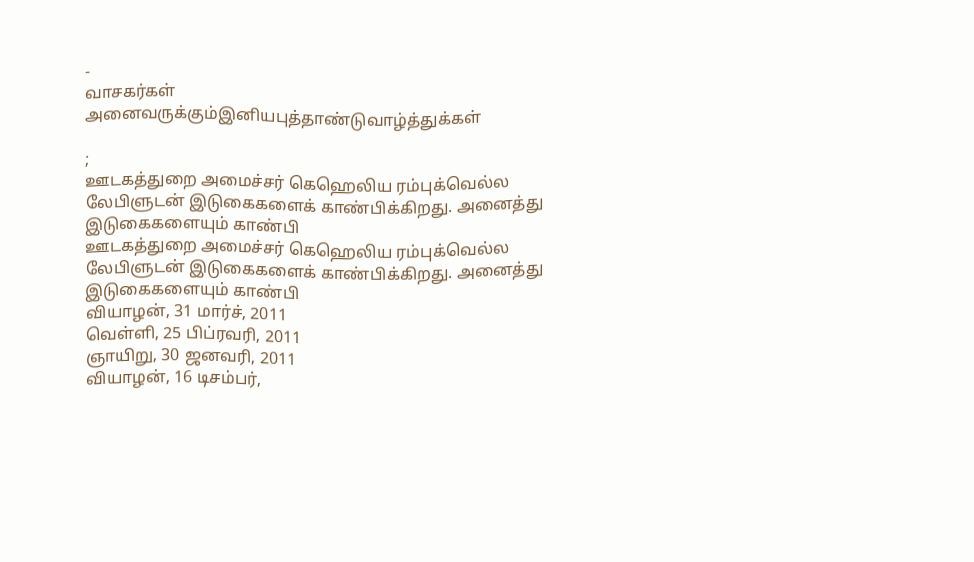-
வாசகர்கள் அனைவருக்கும்இனியபுத்தாண்டுவாழ்த்துக்கள்

;
ஊடகத்துறை அமைச்சர் கெஹெலிய ரம்புக்வெல்ல லேபிளுடன் இடுகைகளைக் காண்பிக்கிறது. அனைத்து இடுகைகளையும் காண்பி
ஊடகத்துறை அமைச்சர் கெஹெலிய ரம்புக்வெல்ல லேபிளுடன் இடுகைகளைக் காண்பிக்கிறது. அனைத்து இடுகைகளையும் காண்பி
வியாழன், 31 மார்ச், 2011
வெள்ளி, 25 பிப்ரவரி, 2011
ஞாயிறு, 30 ஜனவரி, 2011
வியாழன், 16 டிசம்பர்,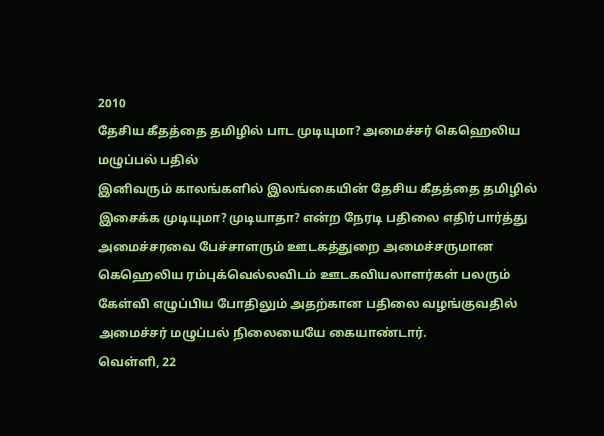2010
தேசிய கீதத்தை தமிழில் பாட முடியுமா? அமைச்சர் கெஹெலிய மழுப்பல் பதில்
இனிவரும் காலங்களில் இலங்கையின் தேசிய கீதத்தை தமிழில் இசைக்க முடியுமா? முடியாதா? என்ற நேரடி பதிலை எதிர்பார்த்து அமைச்சரவை பேச்சாளரும் ஊடகத்துறை அமைச்சருமான கெஹெலிய ரம்புக்வெல்லவிடம் ஊடகவியலாளர்கள் பலரும் கேள்வி எழுப்பிய போதிலும் அதற்கான பதிலை வழங்குவதில் அமைச்சர் மழுப்பல் நிலையையே கையாண்டார்.
வெள்ளி, 22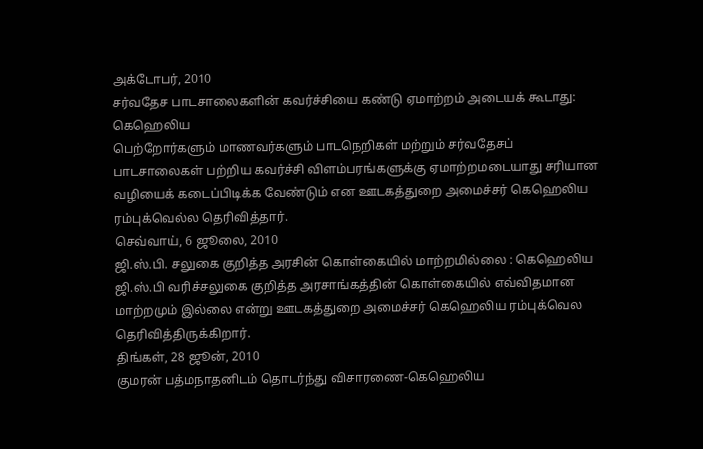அக்டோபர், 2010
சர்வதேச பாடசாலைகளின் கவர்ச்சியை கண்டு ஏமாற்றம் அடையக் கூடாது: கெஹெலிய
பெற்றோர்களும் மாணவர்களும் பாடநெறிகள் மற்றும் சர்வதேசப் பாடசாலைகள் பற்றிய கவர்ச்சி விளம்பரங்களுக்கு ஏமாற்றமடையாது சரியான வழியைக் கடைப்பிடிக்க வேண்டும் என ஊடகத்துறை அமைச்சர் கெஹெலிய ரம்புக்வெல்ல தெரிவித்தார்.
செவ்வாய், 6 ஜூலை, 2010
ஜி.ஸ்.பி. சலுகை குறித்த அரசின் கொள்கையில் மாற்றமில்லை : கெஹெலிய
ஜி.ஸ்.பி வரிச்சலுகை குறித்த அரசாங்கத்தின் கொள்கையில் எவ்விதமான மாற்றமும் இல்லை என்று ஊடகத்துறை அமைச்சர் கெஹெலிய ரம்புக்வெல தெரிவித்திருக்கிறார்.
திங்கள், 28 ஜூன், 2010
குமரன் பத்மநாதனிடம் தொடர்ந்து விசாரணை-கெஹெலிய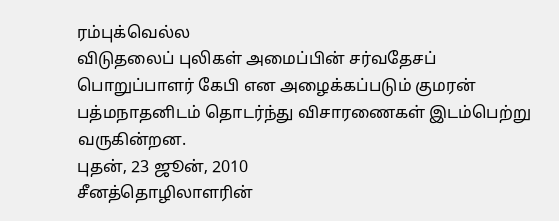ரம்புக்வெல்ல
விடுதலைப் புலிகள் அமைப்பின் சர்வதேசப் பொறுப்பாளர் கேபி என அழைக்கப்படும் குமரன் பத்மநாதனிடம் தொடர்ந்து விசாரணைகள் இடம்பெற்று வருகின்றன.
புதன், 23 ஜூன், 2010
சீனத்தொழிலாளரின்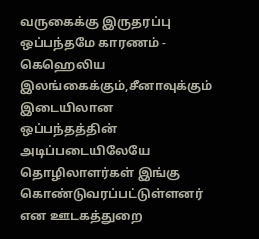வருகைக்கு இருதரப்பு ஒப்பந்தமே காரணம் - கெஹெலிய
இலங்கைக்கும்,சீனாவுக்கும் இடையிலான ஒப்பந்தத்தின் அடிப்படையிலேயே தொழிலாளர்கள் இங்கு கொண்டுவரப்பட்டுள்ளனர் என ஊடகத்துறை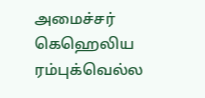அமைச்சர் கெஹெலிய ரம்புக்வெல்ல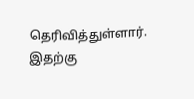தெரிவித்துள்ளார்.
இதற்கு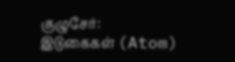குழுசேர்:
இடுகைகள் (Atom)